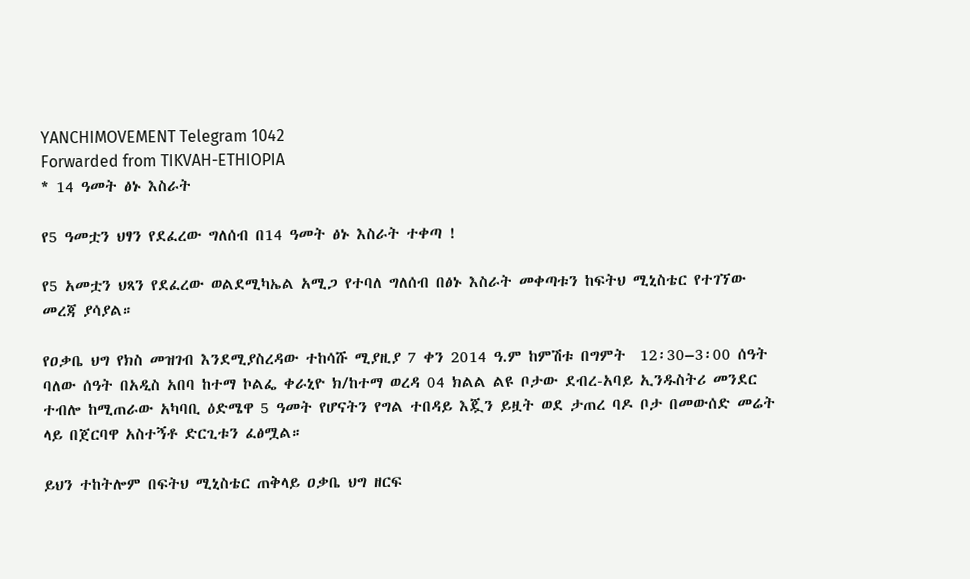YANCHIMOVEMENT Telegram 1042
Forwarded from TIKVAH-ETHIOPIA
* 14 ዓመት ፅኑ እስራት

የ5 ዓመቷን ህፃን የደፈረው ግለሰብ በ14 ዓመት ፅኑ እስራት ተቀጣ !

የ5 አመቷን ህጻን የደፈረው ወልደሚካኤል አሚጋ የተባለ ግለሰብ በፅኑ እስራት መቀጣቱን ከፍትህ ሚኒስቴር የተገኘው መረጃ ያሳያል።

የዐቃቤ ህግ የክስ መዝገብ እንደሚያስረዳው ተከሳሹ ሚያዚያ 7 ቀን 2014 ዓ.ም ከምሽቱ በግምት  12፡30–3፡00 ሰዓት ባለው ሰዓት በአዲስ አበባ ከተማ ኮልፌ ቀራኒዮ ክ/ከተማ ወረዳ 04 ክልል ልዩ ቦታው ደብረ-አባይ ኢንዱስትሪ መንደር ተብሎ ከሚጠራው አካባቢ ዕድሜዋ 5 ዓመት የሆናትን የግል ተበዳይ እጇን ይዟት ወደ ታጠረ ባዶ ቦታ በመውሰድ መሬት ላይ በጀርባዋ አስተኝቶ ድርጊቱን ፈፅሟል።

ይህን ተከትሎም በፍትህ ሚኒስቴር ጠቅላይ ዐቃቤ ህግ ዘርፍ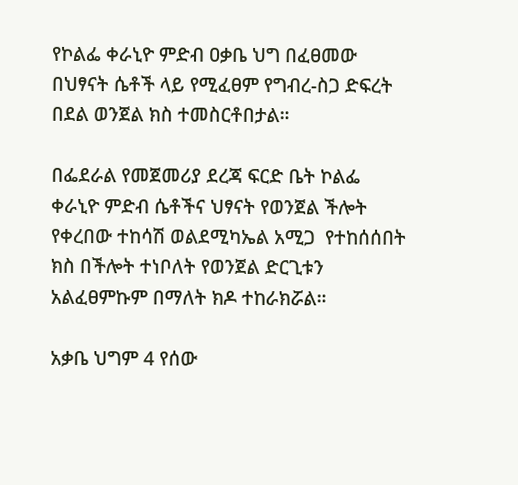የኮልፌ ቀራኒዮ ምድብ ዐቃቤ ህግ በፈፀመው በህፃናት ሴቶች ላይ የሚፈፀም የግብረ-ስጋ ድፍረት በደል ወንጀል ክስ ተመስርቶበታል።

በፌደራል የመጀመሪያ ደረጃ ፍርድ ቤት ኮልፌ ቀራኒዮ ምድብ ሴቶችና ህፃናት የወንጀል ችሎት የቀረበው ተከሳሽ ወልደሚካኤል አሚጋ  የተከሰሰበት ክስ በችሎት ተነቦለት የወንጀል ድርጊቱን አልፈፀምኩም በማለት ክዶ ተከራክሯል።

አቃቤ ህግም 4 የሰው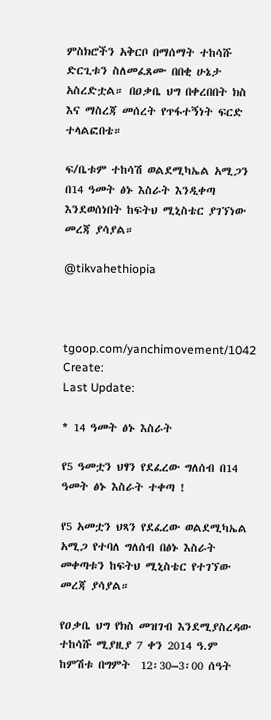ምስክሮችን አቅርቦ በማሰማት ተከሳሹ ድርጊቱን ስለመፈጸሙ በበቂ ሁኔታ አስረድቷል። በዐቃቤ ህግ በቀረበበት ክስ እና ማስረጃ መሰረት የጥፋተኝነት ፍርድ ተላልፎበቴ።

ፍ/ቤቱም ተከሳሽ ወልደሚካኤል አሚጋን በ14 ዓመት ፅኑ እስራት እንዲቀጣ እንደወሰነበት ከፍትህ ሚኒስቴር ያገኘነው መረጃ ያሳያል።

@tikvahethiopia



tgoop.com/yanchimovement/1042
Create:
Last Update:

* 14 ዓመት ፅኑ እስራት

የ5 ዓመቷን ህፃን የደፈረው ግለሰብ በ14 ዓመት ፅኑ እስራት ተቀጣ !

የ5 አመቷን ህጻን የደፈረው ወልደሚካኤል አሚጋ የተባለ ግለሰብ በፅኑ እስራት መቀጣቱን ከፍትህ ሚኒስቴር የተገኘው መረጃ ያሳያል።

የዐቃቤ ህግ የክስ መዝገብ እንደሚያስረዳው ተከሳሹ ሚያዚያ 7 ቀን 2014 ዓ.ም ከምሽቱ በግምት  12፡30–3፡00 ሰዓት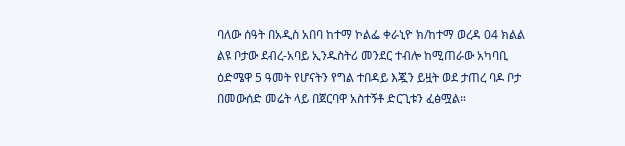ባለው ሰዓት በአዲስ አበባ ከተማ ኮልፌ ቀራኒዮ ክ/ከተማ ወረዳ 04 ክልል ልዩ ቦታው ደብረ-አባይ ኢንዱስትሪ መንደር ተብሎ ከሚጠራው አካባቢ ዕድሜዋ 5 ዓመት የሆናትን የግል ተበዳይ እጇን ይዟት ወደ ታጠረ ባዶ ቦታ በመውሰድ መሬት ላይ በጀርባዋ አስተኝቶ ድርጊቱን ፈፅሟል።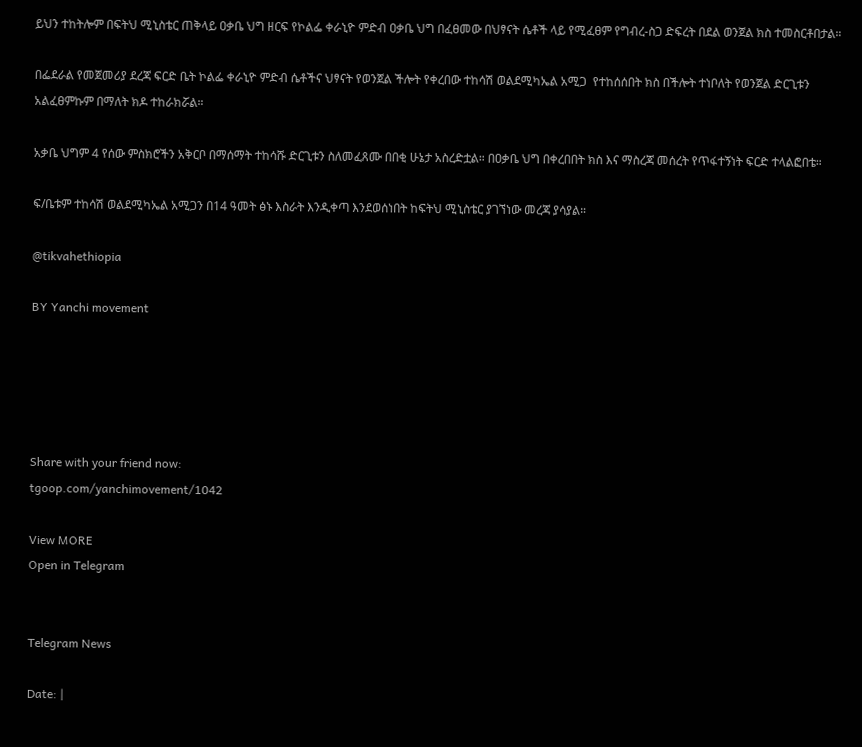ይህን ተከትሎም በፍትህ ሚኒስቴር ጠቅላይ ዐቃቤ ህግ ዘርፍ የኮልፌ ቀራኒዮ ምድብ ዐቃቤ ህግ በፈፀመው በህፃናት ሴቶች ላይ የሚፈፀም የግብረ-ስጋ ድፍረት በደል ወንጀል ክስ ተመስርቶበታል።

በፌደራል የመጀመሪያ ደረጃ ፍርድ ቤት ኮልፌ ቀራኒዮ ምድብ ሴቶችና ህፃናት የወንጀል ችሎት የቀረበው ተከሳሽ ወልደሚካኤል አሚጋ  የተከሰሰበት ክስ በችሎት ተነቦለት የወንጀል ድርጊቱን አልፈፀምኩም በማለት ክዶ ተከራክሯል።

አቃቤ ህግም 4 የሰው ምስክሮችን አቅርቦ በማሰማት ተከሳሹ ድርጊቱን ስለመፈጸሙ በበቂ ሁኔታ አስረድቷል። በዐቃቤ ህግ በቀረበበት ክስ እና ማስረጃ መሰረት የጥፋተኝነት ፍርድ ተላልፎበቴ።

ፍ/ቤቱም ተከሳሽ ወልደሚካኤል አሚጋን በ14 ዓመት ፅኑ እስራት እንዲቀጣ እንደወሰነበት ከፍትህ ሚኒስቴር ያገኘነው መረጃ ያሳያል።

@tikvahethiopia

BY Yanchi movement





Share with your friend now:
tgoop.com/yanchimovement/1042

View MORE
Open in Telegram


Telegram News

Date: |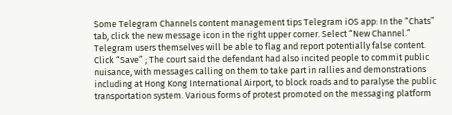Some Telegram Channels content management tips Telegram iOS app: In the “Chats” tab, click the new message icon in the right upper corner. Select “New Channel.” Telegram users themselves will be able to flag and report potentially false content. Click “Save” ; The court said the defendant had also incited people to commit public nuisance, with messages calling on them to take part in rallies and demonstrations including at Hong Kong International Airport, to block roads and to paralyse the public transportation system. Various forms of protest promoted on the messaging platform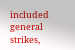included general strikes,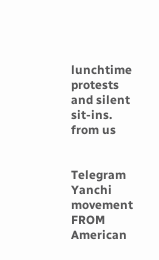lunchtime protests and silent sit-ins.
from us


Telegram Yanchi movement
FROM American